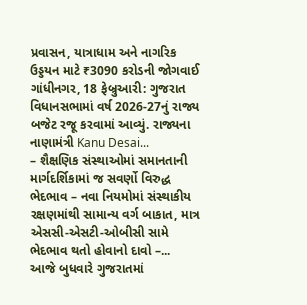પ્રવાસન, યાત્રાધામ અને નાગરિક ઉડ્ડયન માટે ₹3090 કરોડની જોગવાઈ ગાંધીનગર, 18 ફેબ્રુઆરી: ગુજરાત વિધાનસભામાં વર્ષ 2026-27નું રાજ્ય બજેટ રજૂ કરવામાં આવ્યું. રાજ્યના નાણામંત્રી Kanu Desai...
– શૈક્ષણિક સંસ્થાઓમાં સમાનતાની માર્ગદર્શિકામાં જ સવર્ણો વિરુદ્ધ ભેદભાવ – નવા નિયમોમાં સંસ્થાકીય રક્ષણમાંથી સામાન્ય વર્ગ બાકાત, માત્ર એસસી-એસટી-ઓબીસી સામે ભેદભાવ થતો હોવાનો દાવો –...
આજે બુધવારે ગુજરાતમાં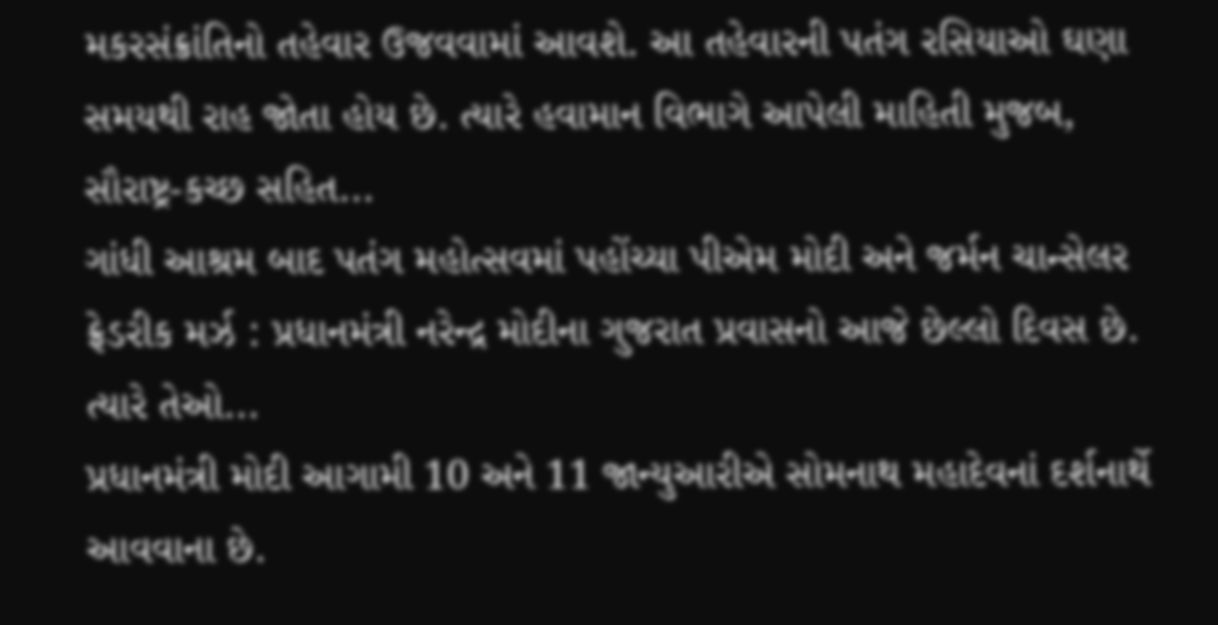મકરસંક્રાંતિનો તહેવાર ઉજવવામાં આવશે. આ તહેવારની પતંગ રસિયાઓ ઘણા સમયથી રાહ જોતા હોય છે. ત્યારે હવામાન વિભાગે આપેલી માહિતી મુજબ, સૌરાષ્ટ્ર-કચ્છ સહિત...
ગાંધી આશ્રમ બાદ પતંગ મહોત્સવમાં પહોંચ્યા પીએમ મોદી અને જર્મન ચાન્સેલર ફ્રેડરીક મર્ઝ : પ્રધાનમંત્રી નરેન્દ્ર મોદીના ગુજરાત પ્રવાસનો આજે છેલ્લો દિવસ છે. ત્યારે તેઓ...
પ્રધાનમંત્રી મોદી આગામી 10 અને 11 જાન્યુઆરીએ સોમનાથ મહાદેવનાં દર્શનાર્થે આવવાના છે.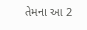તેમના આ 2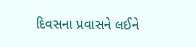દિવસના પ્રવાસને લઈને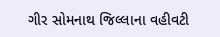ગીર સોમનાથ જિલ્લાના વહીવટી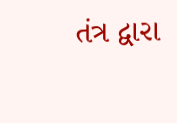તંત્ર દ્વારા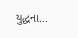યુદ્ધના...